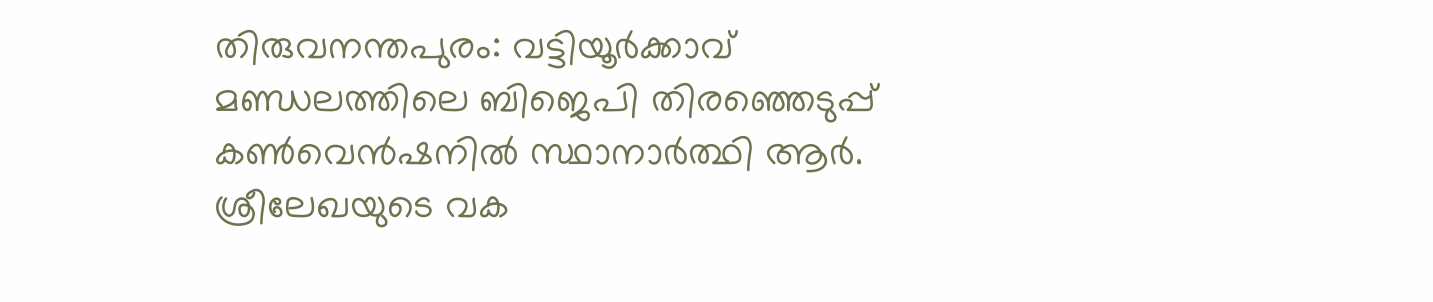തിരുവനന്തപുരം: വട്ടിയൂർക്കാവ് മണ്ഡലത്തിലെ ബിജെപി തിരഞ്ഞെടുപ്പ് കൺവെൻഷനിൽ സ്ഥാനാർത്ഥി ആർ. ശ്രീലേഖയുടെ വക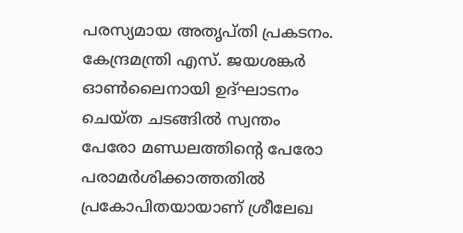പരസ്യമായ അതൃപ്തി പ്രകടനം. കേന്ദ്രമന്ത്രി എസ്. ജയശങ്കർ ഓൺലൈനായി ഉദ്ഘാടനം ചെയ്ത ചടങ്ങിൽ സ്വന്തം പേരോ മണ്ഡലത്തിന്റെ പേരോ പരാമർശിക്കാത്തതിൽ പ്രകോപിതയായാണ് ശ്രീലേഖ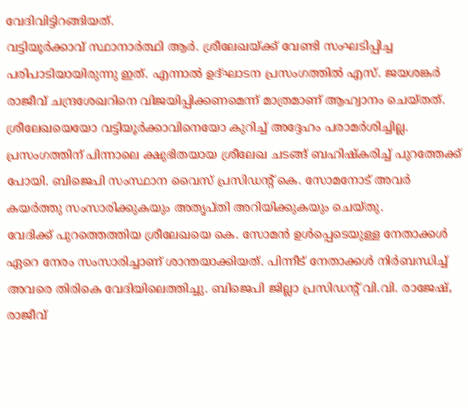വേദിവിട്ടിറങ്ങിയത്.
വട്ടിയൂർക്കാവ് സ്ഥാനാർത്ഥി ആർ. ശ്രീലേഖയ്ക്ക് വേണ്ടി സംഘടിപ്പിച്ച പരിപാടിയായിരുന്നു ഇത്. എന്നാൽ ഉദ്ഘാടന പ്രസംഗത്തിൽ എസ്. ജയശങ്കർ രാജീവ് ചന്ദ്രശേഖറിനെ വിജയിപ്പിക്കണമെന്ന് മാത്രമാണ് ആഹ്വാനം ചെയ്തത്. ശ്രീലേഖയെയോ വട്ടിയൂർക്കാവിനെയോ കുറിച്ച് അദ്ദേഹം പരാമർശിച്ചില്ല. പ്രസംഗത്തിന് പിന്നാലെ ക്ഷുഭിതയായ ശ്രീലേഖ ചടങ്ങ് ബഹിഷ്കരിച്ച് പുറത്തേക്ക് പോയി. ബിജെപി സംസ്ഥാന വൈസ് പ്രസിഡന്റ് കെ. സോമനോട് അവർ കയർത്തു സംസാരിക്കുകയും അതൃപ്തി അറിയിക്കുകയും ചെയ്തു.
വേദിക്ക് പുറത്തെത്തിയ ശ്രീലേഖയെ കെ. സോമൻ ഉൾപ്പെടെയുള്ള നേതാക്കൾ ഏറെ നേരം സംസാരിച്ചാണ് ശാന്തയാക്കിയത്. പിന്നീട് നേതാക്കൾ നിർബന്ധിച്ച് അവരെ തിരികെ വേദിയിലെത്തിച്ചു. ബിജെപി ജില്ലാ പ്രസിഡന്റ് വി.വി. രാജേഷ്, രാജീവ്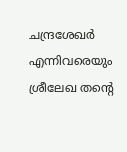ചന്ദ്രശേഖർ എന്നിവരെയും ശ്രീലേഖ തന്റെ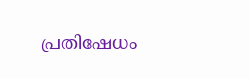പ്രതിഷേധം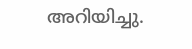അറിയിച്ചു.